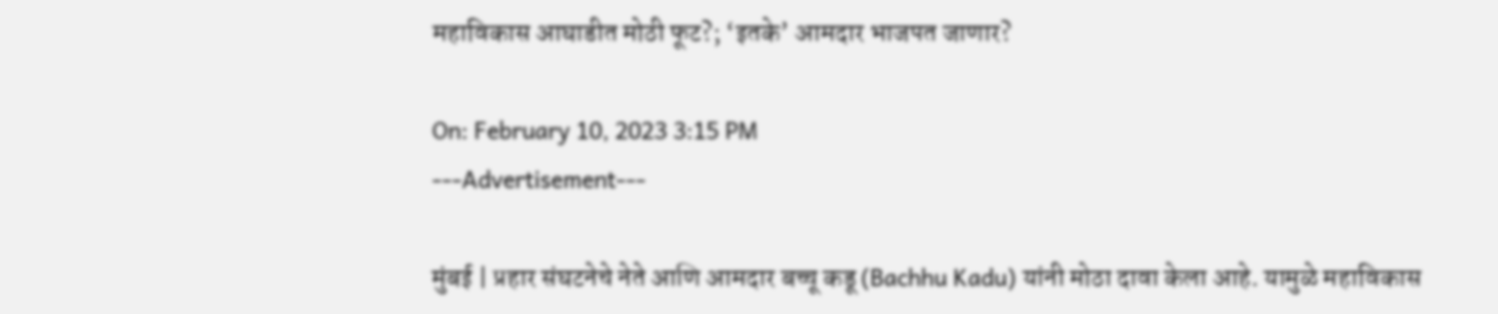महाविकास आघाडीत मोठी फूट?; ‘इतके’ आमदार भाजपत जाणार?

On: February 10, 2023 3:15 PM
---Advertisement---

मुंबई | प्रहार संघटनेचे नेते आणि आमदार बच्चू कडू (Bachhu Kadu) यांनी मोठा दावा केला आहे. यामुळे महाविकास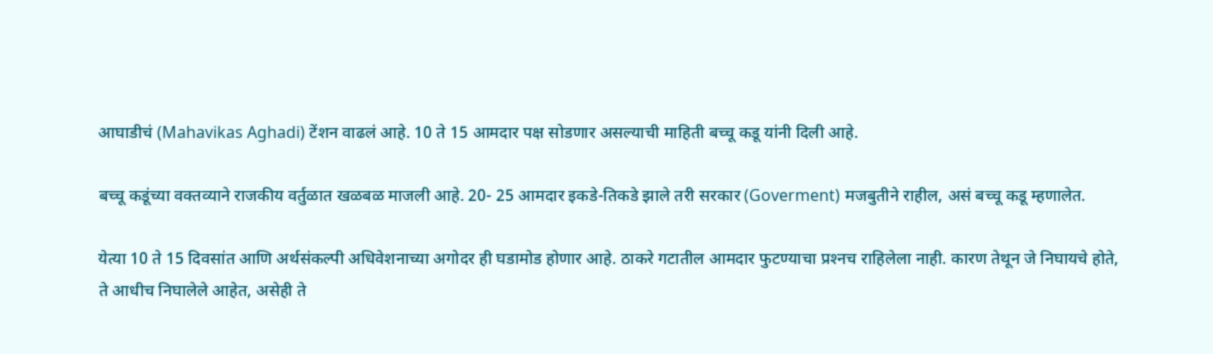आघाडीचं (Mahavikas Aghadi) टेंशन वाढलं आहे. 10 ते 15 आमदार पक्ष सोडणार असल्याची माहिती बच्चू कडू यांनी दिली आहे.

बच्चू कडूंच्या वक्तव्याने राजकीय वर्तुळात खळबळ माजली आहे. 20- 25 आमदार इकडे-तिकडे झाले तरी सरकार (Goverment) मजबुतीने राहील, असं बच्चू कडू म्हणालेत.

येत्या 10 ते 15 दिवसांत आणि अर्थसंकल्पी अधिवेशनाच्या अगोदर ही घडामोड होणार आहे. ठाकरे गटातील आमदार फुटण्याचा प्रश्‍नच राहिलेला नाही. कारण तेथून जे निघायचे होते, ते आधीच निघालेले आहेत, असेही ते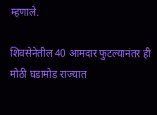म्हणाले.

शिवसेनेतील 40 आमदार फुटल्यानंतर ही मोठी घडामोड राज्यात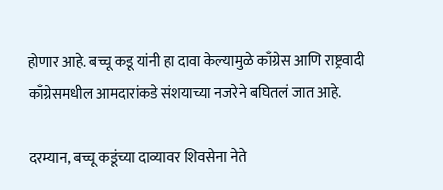होणार आहे. बच्चू कडू यांनी हा दावा केल्यामुळे काँग्रेस आणि राष्ट्रवादी काँग्रेसमधील आमदारांकडे संशयाच्या नजरेने बघितलं जात आहे.

दरम्यान, बच्चू कडूंच्या दाव्यावर शिवसेना नेते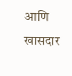आणि खासदार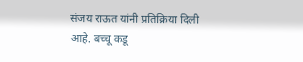संजय राऊत यांनी प्रतिक्रिया दिली आहे. बच्चू कडू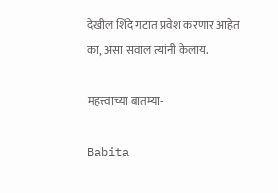देखील शिंदे गटात प्रवेश करणार आहेत का, असा सवाल त्यांनी केलाय.

महत्त्वाच्या बातम्या-

Babita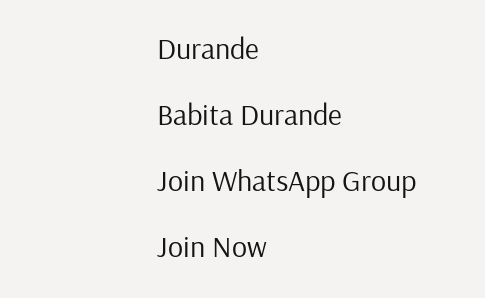Durande

Babita Durande

Join WhatsApp Group

Join Now